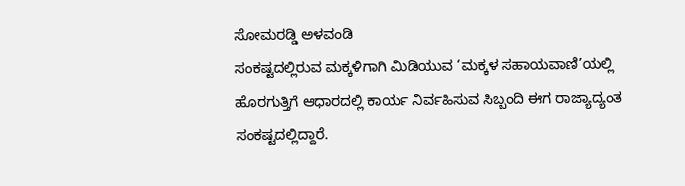ಸೋಮರಡ್ಡಿ ಅಳವಂಡಿ
ಸಂಕಷ್ಟದಲ್ಲಿರುವ ಮಕ್ಕಳಿಗಾಗಿ ಮಿಡಿಯುವ ‘ಮಕ್ಕಳ ಸಹಾಯವಾಣಿ’ಯಲ್ಲಿ ಹೊರಗುತ್ತಿಗೆ ಆಧಾರದಲ್ಲಿ ಕಾರ್ಯ ನಿರ್ವಹಿಸುವ ಸಿಬ್ಬಂದಿ ಈಗ ರಾಜ್ಯಾದ್ಯಂತ ಸಂಕಷ್ಟದಲ್ಲಿದ್ದಾರೆ.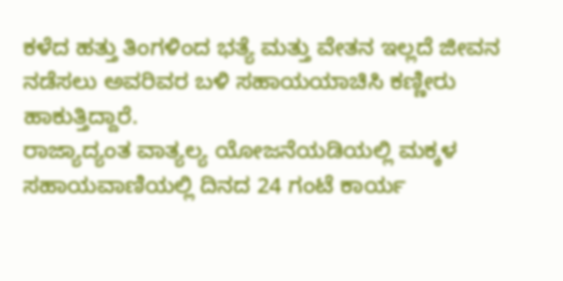ಕಳೆದ ಹತ್ತು ತಿಂಗಳಿಂದ ಭತ್ಯೆ ಮತ್ತು ವೇತನ ಇಲ್ಲದೆ ಜೀವನ ನಡೆಸಲು ಅವರಿವರ ಬಳಿ ಸಹಾಯಯಾಚಿಸಿ ಕಣ್ಣೀರು ಹಾಕುತ್ತಿದ್ದಾರೆ.
ರಾಜ್ಯಾದ್ಯಂತ ವಾತ್ಯಲ್ಯ ಯೋಜನೆಯಡಿಯಲ್ಲಿ ಮಕ್ಕಳ ಸಹಾಯವಾಣಿಯಲ್ಲಿ ದಿನದ 24 ಗಂಟೆ ಕಾರ್ಯ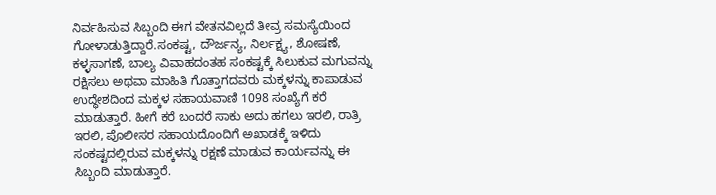ನಿರ್ವಹಿಸುವ ಸಿಬ್ಬಂದಿ ಈಗ ವೇತನವಿಲ್ಲದೆ ತೀವ್ರ ಸಮಸ್ಯೆಯಿಂದ ಗೋಳಾಡುತ್ತಿದ್ದಾರೆ.ಸಂಕಷ್ಟ, ದೌರ್ಜನ್ಯ, ನಿರ್ಲಕ್ಷ್ಯ, ಶೋಷಣೆ, ಕಳ್ಳಸಾಗಣೆ, ಬಾಲ್ಯ ವಿವಾಹದಂತಹ ಸಂಕಷ್ಟಕ್ಕೆ ಸಿಲುಕುವ ಮಗುವನ್ನು ರಕ್ಷಿಸಲು ಅಥವಾ ಮಾಹಿತಿ ಗೊತ್ತಾಗದವರು ಮಕ್ಕಳನ್ನು ಕಾಪಾಡುವ ಉದ್ಧೇಶದಿಂದ ಮಕ್ಕಳ ಸಹಾಯವಾಣಿ 1098 ಸಂಖ್ಯೆಗೆ ಕರೆ ಮಾಡುತ್ತಾರೆ. ಹೀಗೆ ಕರೆ ಬಂದರೆ ಸಾಕು ಅದು ಹಗಲು ಇರಲಿ, ರಾತ್ರಿ ಇರಲಿ, ಪೊಲೀಸರ ಸಹಾಯದೊಂದಿಗೆ ಅಖಾಡಕ್ಕೆ ಇಳಿದು ಸಂಕಷ್ಟದಲ್ಲಿರುವ ಮಕ್ಕಳನ್ನು ರಕ್ಷಣೆ ಮಾಡುವ ಕಾರ್ಯವನ್ನು ಈ ಸಿಬ್ಬಂದಿ ಮಾಡುತ್ತಾರೆ.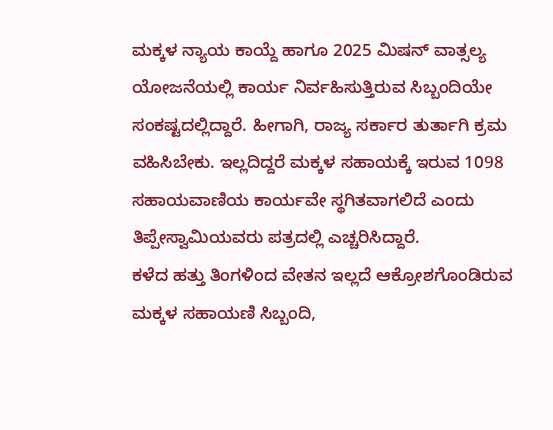ಮಕ್ಕಳ ನ್ಯಾಯ ಕಾಯ್ದೆ ಹಾಗೂ 2025 ಮಿಷನ್ ವಾತ್ಸಲ್ಯ ಯೋಜನೆಯಲ್ಲಿ ಕಾರ್ಯ ನಿರ್ವಹಿಸುತ್ತಿರುವ ಸಿಬ್ಬಂದಿಯೇ ಸಂಕಷ್ಟದಲ್ಲಿದ್ದಾರೆ. ಹೀಗಾಗಿ, ರಾಜ್ಯ ಸರ್ಕಾರ ತುರ್ತಾಗಿ ಕ್ರಮ ವಹಿಸಿಬೇಕು. ಇಲ್ಲದಿದ್ದರೆ ಮಕ್ಕಳ ಸಹಾಯಕ್ಕೆ ಇರುವ 1098 ಸಹಾಯವಾಣಿಯ ಕಾರ್ಯವೇ ಸ್ಥಗಿತವಾಗಲಿದೆ ಎಂದು ತಿಪ್ಪೇಸ್ವಾಮಿಯವರು ಪತ್ರದಲ್ಲಿ ಎಚ್ಚರಿಸಿದ್ದಾರೆ.
ಕಳೆದ ಹತ್ತು ತಿಂಗಳಿಂದ ವೇತನ ಇಲ್ಲದೆ ಆಕ್ರೋಶಗೊಂಡಿರುವ ಮಕ್ಕಳ ಸಹಾಯಣಿ ಸಿಬ್ಬಂದಿ,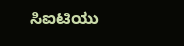ಸಿಐಟಿಯು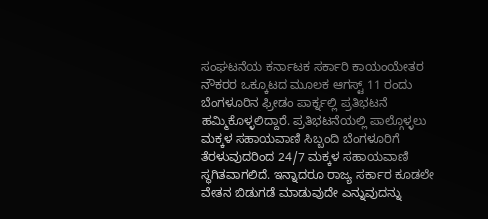ಸಂಘಟನೆಯ ಕರ್ನಾಟಕ ಸರ್ಕಾರಿ ಕಾಯಂಯೇತರ ನೌಕರರ ಒಕ್ಕೂಟದ ಮೂಲಕ ಆಗಸ್ಟ್ 11 ರಂದು ಬೆಂಗಳೂರಿನ ಫ್ರೀಡಂ ಪಾರ್ಕ್ನಲ್ಲಿ ಪ್ರತಿಭಟನೆ ಹಮ್ಮಿಕೊಳ್ಳಲಿದ್ದಾರೆ. ಪ್ರತಿಭಟನೆಯಲ್ಲಿ ಪಾಲ್ಗೊಳ್ಳಲು ಮಕ್ಕಳ ಸಹಾಯವಾಣಿ ಸಿಬ್ಬಂದಿ ಬೆಂಗಳೂರಿಗೆ ತೆರಳುವುದರಿಂದ 24/7 ಮಕ್ಕಳ ಸಹಾಯವಾಣಿ ಸ್ಥಗಿತವಾಗಲಿದೆ. ಇನ್ನಾದರೂ ರಾಜ್ಯ ಸರ್ಕಾರ ಕೂಡಲೇ ವೇತನ ಬಿಡುಗಡೆ ಮಾಡುವುದೇ ಎನ್ನುವುದನ್ನು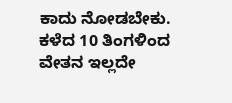ಕಾದು ನೋಡಬೇಕು.
ಕಳೆದ 10 ತಿಂಗಳಿಂದ ವೇತನ ಇಲ್ಲದೇ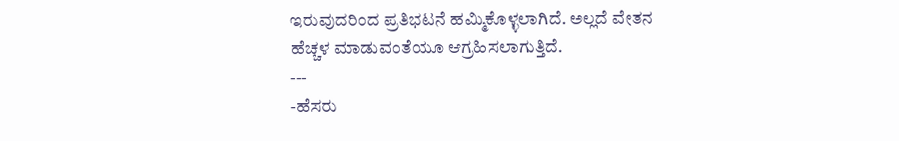ಇರುವುದರಿಂದ ಪ್ರತಿಭಟನೆ ಹಮ್ಮಿಕೊಳ್ಳಲಾಗಿದೆ. ಅಲ್ಲದೆ ವೇತನ ಹೆಚ್ಚಳ ಮಾಡುವಂತೆಯೂ ಆಗ್ರಹಿಸಲಾಗುತ್ತಿದೆ.
---
-ಹೆಸರು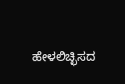ಹೇಳಲಿಚ್ಛಿಸದ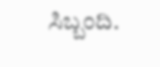ಸಿಬ್ಬಂದಿ.